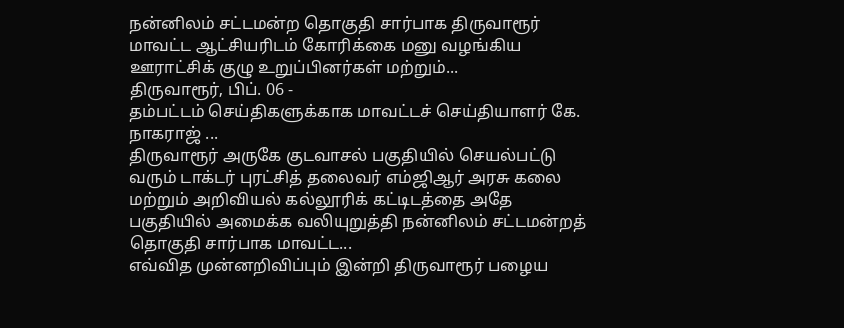நன்னிலம் சட்டமன்ற தொகுதி சார்பாக திருவாரூர் மாவட்ட ஆட்சியரிடம் கோரிக்கை மனு வழங்கிய ஊராட்சிக் குழு உறுப்பினர்கள் மற்றும்...
திருவாரூர், பிப். 06 -
தம்பட்டம் செய்திகளுக்காக மாவட்டச் செய்தியாளர் கே. நாகராஜ் ...
திருவாரூர் அருகே குடவாசல் பகுதியில் செயல்பட்டு வரும் டாக்டர் புரட்சித் தலைவர் எம்ஜிஆர் அரசு கலை மற்றும் அறிவியல் கல்லூரிக் கட்டிடத்தை அதே பகுதியில் அமைக்க வலியுறுத்தி நன்னிலம் சட்டமன்றத் தொகுதி சார்பாக மாவட்ட...
எவ்வித முன்னறிவிப்பும் இன்றி திருவாரூர் பழைய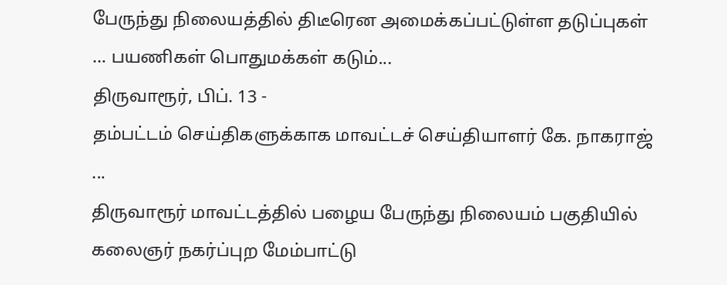பேருந்து நிலையத்தில் திடீரென அமைக்கப்பட்டுள்ள தடுப்புகள் … பயணிகள் பொதுமக்கள் கடும்...
திருவாரூர், பிப். 13 -
தம்பட்டம் செய்திகளுக்காக மாவட்டச் செய்தியாளர் கே. நாகராஜ் ...
திருவாரூர் மாவட்டத்தில் பழைய பேருந்து நிலையம் பகுதியில் கலைஞர் நகர்ப்புற மேம்பாட்டு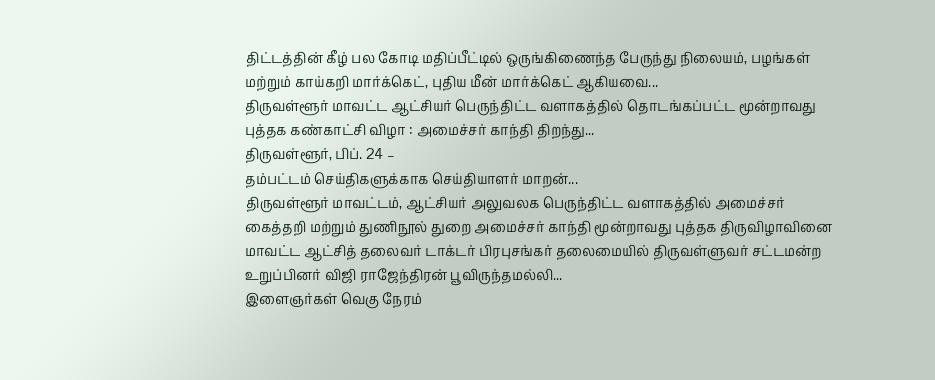திட்டத்தின் கீழ் பல கோடி மதிப்பீட்டில் ஒருங்கிணைந்த பேருந்து நிலையம், பழங்கள் மற்றும் காய்கறி மார்க்கெட், புதிய மீன் மார்க்கெட் ஆகியவை...
திருவள்ளூர் மாவட்ட ஆட்சியர் பெருந்திட்ட வளாகத்தில் தொடங்கப்பட்ட மூன்றாவது புத்தக கண்காட்சி விழா : அமைச்சர் காந்தி திறந்து...
திருவள்ளூர், பிப். 24 –
தம்பட்டம் செய்திகளுக்காக செய்தியாளர் மாறன்...
திருவள்ளூர் மாவட்டம், ஆட்சியர் அலுவலக பெருந்திட்ட வளாகத்தில் அமைச்சர் கைத்தறி மற்றும் துணிநூல் துறை அமைச்சர் காந்தி மூன்றாவது புத்தக திருவிழாவினை மாவட்ட ஆட்சித் தலைவர் டாக்டர் பிரபுசங்கர் தலைமையில் திருவள்ளுவர் சட்டமன்ற உறுப்பினர் விஜி ராஜேந்திரன் பூவிருந்தமல்லி...
இளைஞர்கள் வெகு நேரம்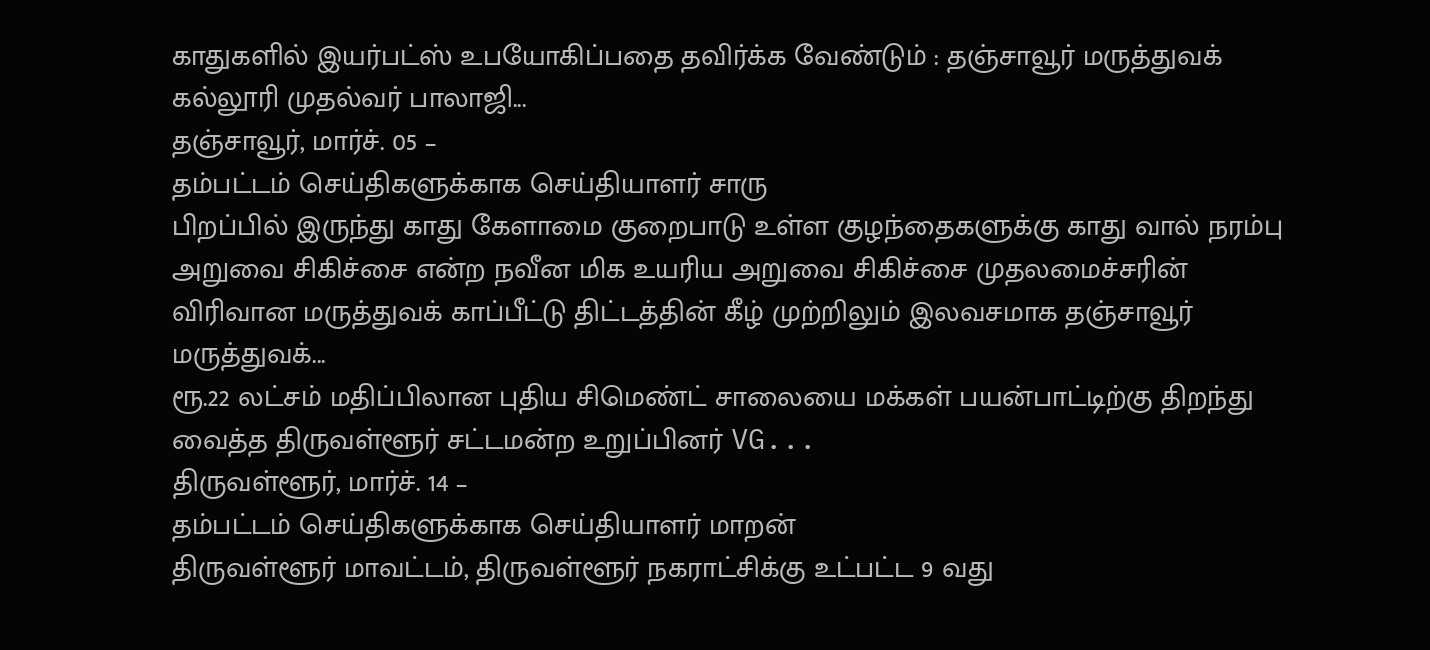காதுகளில் இயர்பட்ஸ் உபயோகிப்பதை தவிர்க்க வேண்டும் : தஞ்சாவூர் மருத்துவக் கல்லூரி முதல்வர் பாலாஜி...
தஞ்சாவூர், மார்ச். 05 –
தம்பட்டம் செய்திகளுக்காக செய்தியாளர் சாரு
பிறப்பில் இருந்து காது கேளாமை குறைபாடு உள்ள குழந்தைகளுக்கு காது வால் நரம்பு அறுவை சிகிச்சை என்ற நவீன மிக உயரிய அறுவை சிகிச்சை முதலமைச்சரின் விரிவான மருத்துவக் காப்பீட்டு திட்டத்தின் கீழ் முற்றிலும் இலவசமாக தஞ்சாவூர் மருத்துவக்...
ரூ.22 லட்சம் மதிப்பிலான புதிய சிமெண்ட் சாலையை மக்கள் பயன்பாட்டிற்கு திறந்து வைத்த திருவள்ளூர் சட்டமன்ற உறுப்பினர் VG...
திருவள்ளூர், மார்ச். 14 –
தம்பட்டம் செய்திகளுக்காக செய்தியாளர் மாறன்
திருவள்ளூர் மாவட்டம், திருவள்ளூர் நகராட்சிக்கு உட்பட்ட 9 வது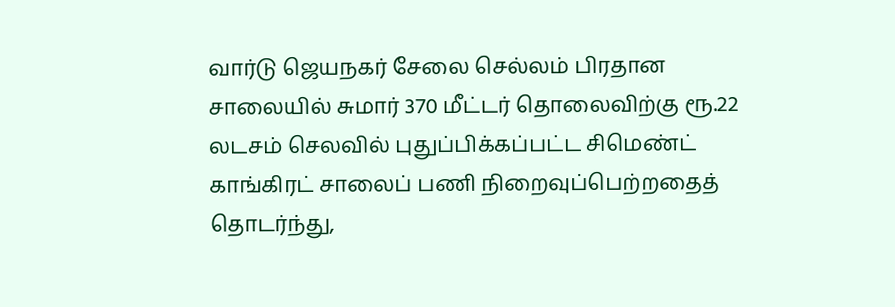வார்டு ஜெயநகர் சேலை செல்லம் பிரதான சாலையில் சுமார் 370 மீட்டர் தொலைவிற்கு ரூ.22 லடசம் செலவில் புதுப்பிக்கப்பட்ட சிமெண்ட் காங்கிரட் சாலைப் பணி நிறைவுப்பெற்றதைத் தொடர்ந்து,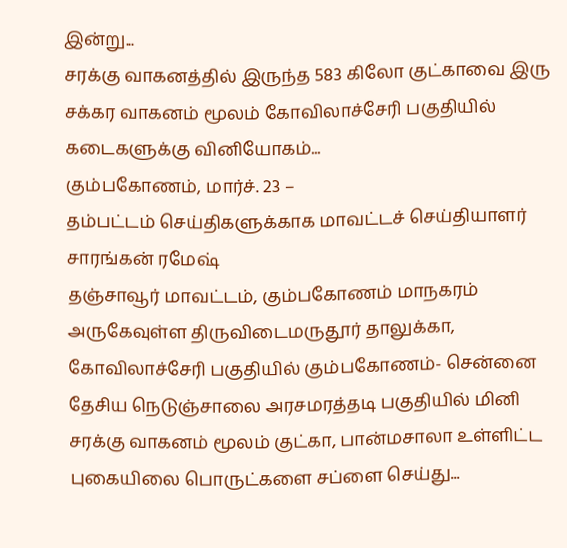இன்று...
சரக்கு வாகனத்தில் இருந்த 583 கிலோ குட்காவை இரு சக்கர வாகனம் மூலம் கோவிலாச்சேரி பகுதியில் கடைகளுக்கு வினியோகம்...
கும்பகோணம், மார்ச். 23 –
தம்பட்டம் செய்திகளுக்காக மாவட்டச் செய்தியாளர் சாரங்கன் ரமேஷ்
தஞ்சாவூர் மாவட்டம், கும்பகோணம் மாநகரம் அருகேவுள்ள திருவிடைமருதூர் தாலுக்கா, கோவிலாச்சேரி பகுதியில் கும்பகோணம்- சென்னை தேசிய நெடுஞ்சாலை அரசமரத்தடி பகுதியில் மினி சரக்கு வாகனம் மூலம் குட்கா, பான்மசாலா உள்ளிட்ட புகையிலை பொருட்களை சப்ளை செய்து...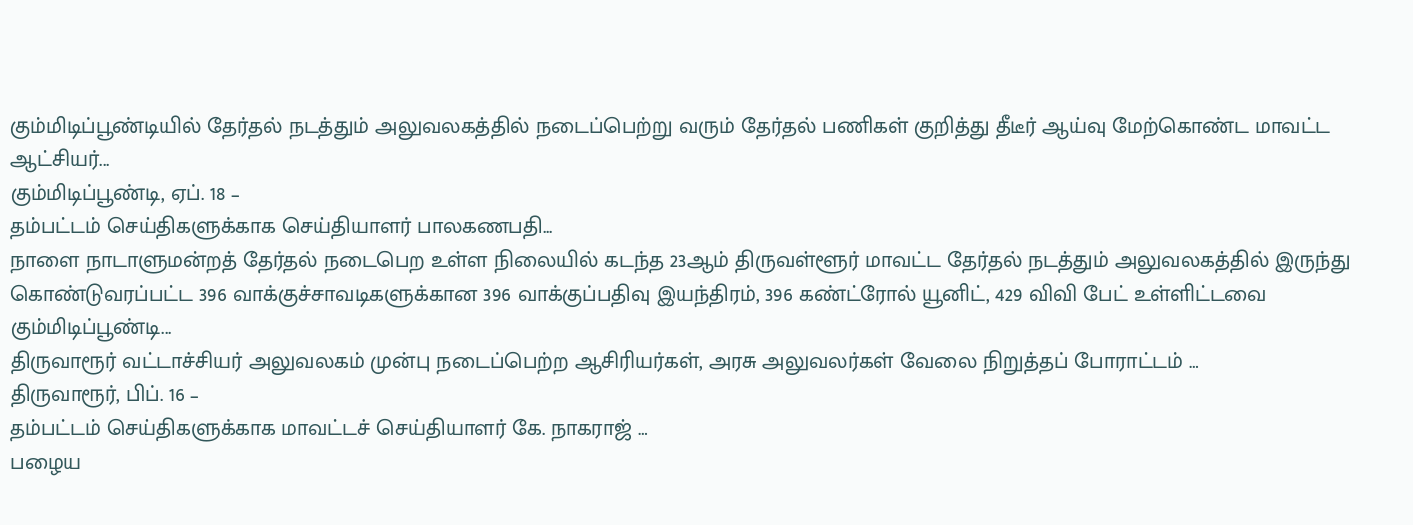கும்மிடிப்பூண்டியில் தேர்தல் நடத்தும் அலுவலகத்தில் நடைப்பெற்று வரும் தேர்தல் பணிகள் குறித்து தீடீர் ஆய்வு மேற்கொண்ட மாவட்ட ஆட்சியர்...
கும்மிடிப்பூண்டி, ஏப். 18 –
தம்பட்டம் செய்திகளுக்காக செய்தியாளர் பாலகணபதி...
நாளை நாடாளுமன்றத் தேர்தல் நடைபெற உள்ள நிலையில் கடந்த 23ஆம் திருவள்ளூர் மாவட்ட தேர்தல் நடத்தும் அலுவலகத்தில் இருந்து கொண்டுவரப்பட்ட 396 வாக்குச்சாவடிகளுக்கான 396 வாக்குப்பதிவு இயந்திரம், 396 கண்ட்ரோல் யூனிட், 429 விவி பேட் உள்ளிட்டவை கும்மிடிப்பூண்டி...
திருவாரூர் வட்டாச்சியர் அலுவலகம் முன்பு நடைப்பெற்ற ஆசிரியர்கள், அரசு அலுவலர்கள் வேலை நிறுத்தப் போராட்டம் …
திருவாரூர், பிப். 16 –
தம்பட்டம் செய்திகளுக்காக மாவட்டச் செய்தியாளர் கே. நாகராஜ் …
பழைய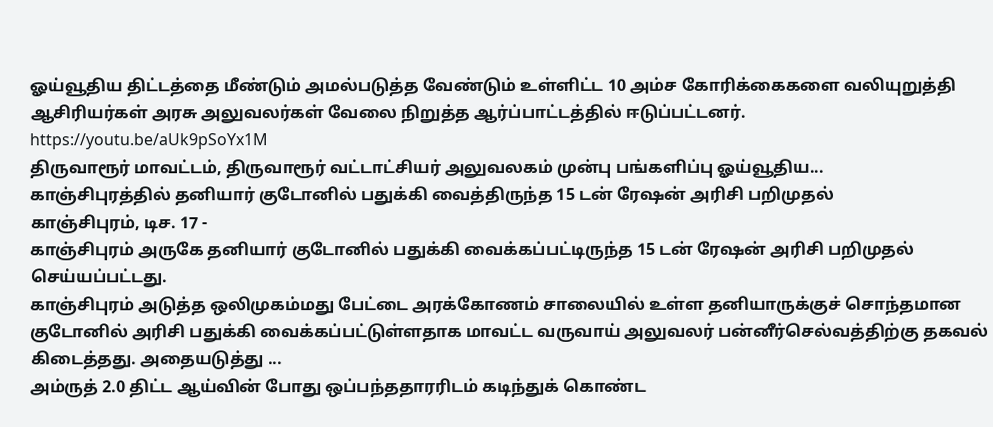ஓய்வூதிய திட்டத்தை மீண்டும் அமல்படுத்த வேண்டும் உள்ளிட்ட 10 அம்ச கோரிக்கைகளை வலியுறுத்தி ஆசிரியர்கள் அரசு அலுவலர்கள் வேலை நிறுத்த ஆர்ப்பாட்டத்தில் ஈடுப்பட்டனர்.
https://youtu.be/aUk9pSoYx1M
திருவாரூர் மாவட்டம், திருவாரூர் வட்டாட்சியர் அலுவலகம் முன்பு பங்களிப்பு ஓய்வூதிய...
காஞ்சிபுரத்தில் தனியார் குடோனில் பதுக்கி வைத்திருந்த 15 டன் ரேஷன் அரிசி பறிமுதல்
காஞ்சிபுரம், டிச. 17 -
காஞ்சிபுரம் அருகே தனியார் குடோனில் பதுக்கி வைக்கப்பட்டிருந்த 15 டன் ரேஷன் அரிசி பறிமுதல் செய்யப்பட்டது.
காஞ்சிபுரம் அடுத்த ஒலிமுகம்மது பேட்டை அரக்கோணம் சாலையில் உள்ள தனியாருக்குச் சொந்தமான குடோனில் அரிசி பதுக்கி வைக்கப்பட்டுள்ளதாக மாவட்ட வருவாய் அலுவலர் பன்னீர்செல்வத்திற்கு தகவல் கிடைத்தது. அதையடுத்து ...
அம்ருத் 2.0 திட்ட ஆய்வின் போது ஒப்பந்ததாரரிடம் கடிந்துக் கொண்ட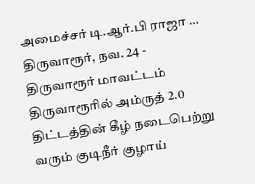அமைச்சர் டி.ஆர்.பி ராஜா …
திருவாரூர், நவ. 24 -
திருவாரூர் மாவட்டம் திருவாரூரில் அம்ருத் 2.0 திட்டத்தின் கீழ் நடைபெற்று வரும் குடிநீர் குழாய்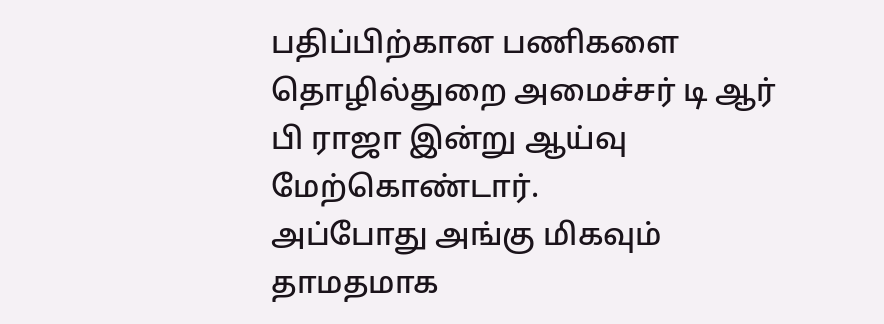பதிப்பிற்கான பணிகளை தொழில்துறை அமைச்சர் டி ஆர் பி ராஜா இன்று ஆய்வு மேற்கொண்டார்.
அப்போது அங்கு மிகவும் தாமதமாக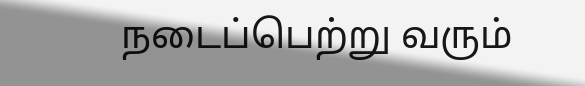நடைப்பெற்று வரும்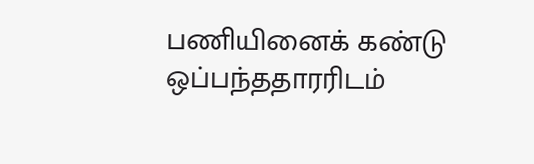பணியினைக் கண்டு ஒப்பந்ததாரரிடம்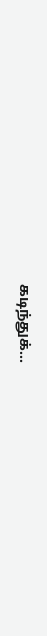கடிந்துக்...